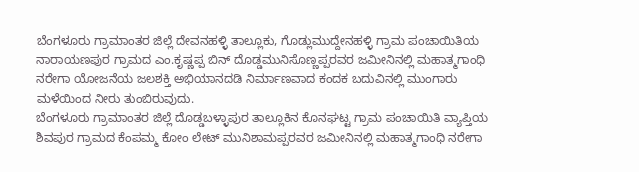ಬೆಂಗಳೂರು ಗ್ರಾಮಾಂತರ ಜಿಲ್ಲೆ ದೇವನಹಳ್ಳಿ ತಾಲ್ಲೂಕು, ಗೊಡ್ಲುಮುದ್ದೇನಹಳ್ಳಿ ಗ್ರಾಮ ಪಂಚಾಯಿತಿಯ ನಾರಾಯಣಪುರ ಗ್ರಾಮದ ಎಂ.ಕೃಷ್ಣಪ್ಪ ಬಿನ್ ದೊಡ್ಡಮುನಿಸೊಣ್ಣಪ್ಪರವರ ಜಮೀನಿನಲ್ಲಿ ಮಹಾತ್ಮಗಾಂಧಿ ನರೇಗಾ ಯೋಜನೆಯ ಜಲಶಕ್ತಿ ಅಭಿಯಾನದಡಿ ನಿರ್ಮಾಣವಾದ ಕಂದಕ ಬದುವಿನಲ್ಲಿ ಮುಂಗಾರು ಮಳೆಯಿಂದ ನೀರು ತುಂಬಿರುವುದು.
ಬೆಂಗಳೂರು ಗ್ರಾಮಾಂತರ ಜಿಲ್ಲೆ ದೊಡ್ಡಬಳ್ಳಾಪುರ ತಾಲ್ಲೂಕಿನ ಕೊನಘಟ್ಟ ಗ್ರಾಮ ಪಂಚಾಯಿತಿ ವ್ಯಾಪ್ತಿಯ ಶಿವಪುರ ಗ್ರಾಮದ ಕೆಂಪಮ್ಮ ಕೋಂ ಲೇಟ್ ಮುನಿಶಾಮಪ್ಪರವರ ಜಮೀನಿನಲ್ಲಿ ಮಹಾತ್ಮಗಾಂಧಿ ನರೇಗಾ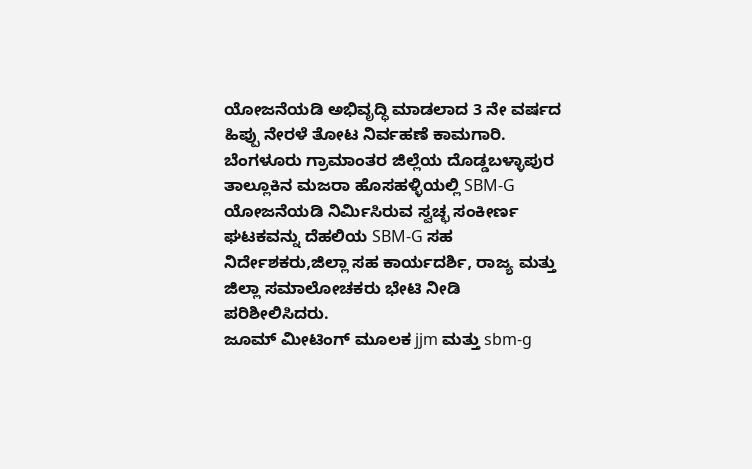ಯೋಜನೆಯಡಿ ಅಭಿವೃದ್ಧಿ ಮಾಡಲಾದ 3 ನೇ ವರ್ಷದ ಹಿಪ್ಪು ನೇರಳೆ ತೋಟ ನಿರ್ವಹಣೆ ಕಾಮಗಾರಿ.
ಬೆಂಗಳೂರು ಗ್ರಾಮಾಂತರ ಜಿಲ್ಲೆಯ ದೊಡ್ಡಬಳ್ಳಾಪುರ ತಾಲ್ಲೂಕಿನ ಮಜರಾ ಹೊಸಹಳ್ಳಿಯಲ್ಲಿ SBM-G ಯೋಜನೆಯಡಿ ನಿರ್ಮಿಸಿರುವ ಸ್ವಚ್ಛ ಸಂಕೀರ್ಣ ಘಟಕವನ್ನು ದೆಹಲಿಯ SBM-G ಸಹ ನಿರ್ದೇಶಕರು,ಜಿಲ್ಲಾ ಸಹ ಕಾರ್ಯದರ್ಶಿ, ರಾಜ್ಯ ಮತ್ತು ಜಿಲ್ಲಾ ಸಮಾಲೋಚಕರು ಭೇಟಿ ನೀಡಿ ಪರಿಶೀಲಿಸಿದರು.
ಜೂಮ್ ಮೀಟಿಂಗ್ ಮೂಲಕ jjm ಮತ್ತು sbm-g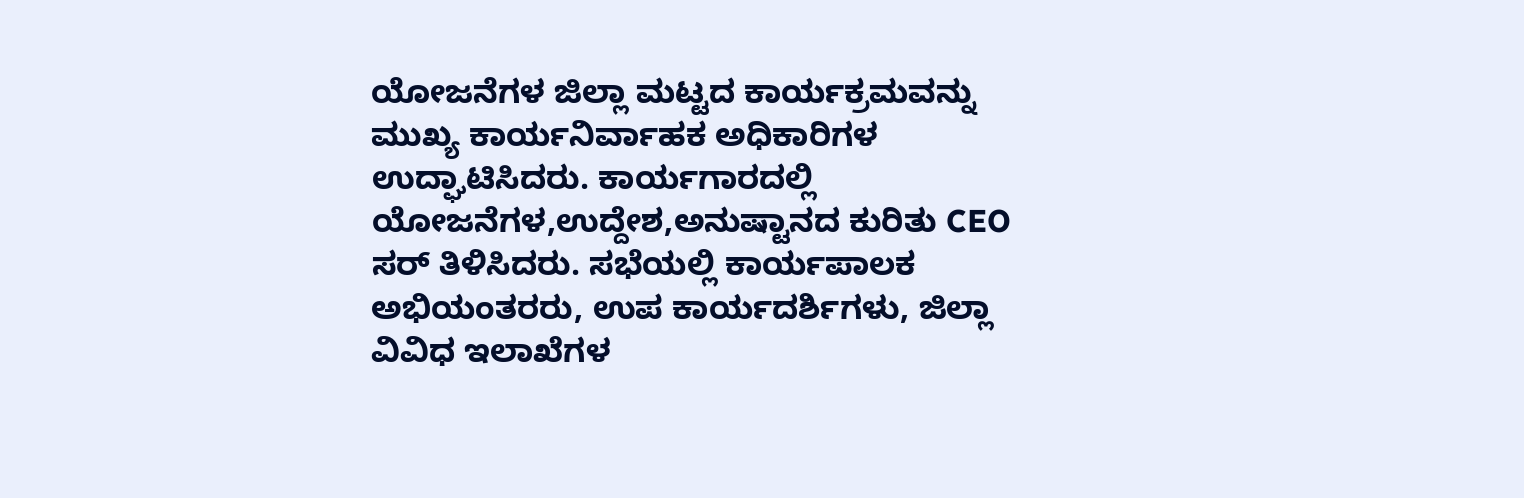ಯೋಜನೆಗಳ ಜಿಲ್ಲಾ ಮಟ್ಟದ ಕಾರ್ಯಕ್ರಮವನ್ನು ಮುಖ್ಯ ಕಾರ್ಯನಿರ್ವಾಹಕ ಅಧಿಕಾರಿಗಳ ಉದ್ಘಾಟಿಸಿದರು. ಕಾರ್ಯಗಾರದಲ್ಲಿ ಯೋಜನೆಗಳ,ಉದ್ದೇಶ,ಅನುಷ್ಟಾನದ ಕುರಿತು CEO ಸರ್ ತಿಳಿಸಿದರು. ಸಭೆಯಲ್ಲಿ ಕಾರ್ಯಪಾಲಕ ಅಭಿಯಂತರರು, ಉಪ ಕಾರ್ಯದರ್ಶಿಗಳು, ಜಿಲ್ಲಾ ವಿವಿಧ ಇಲಾಖೆಗಳ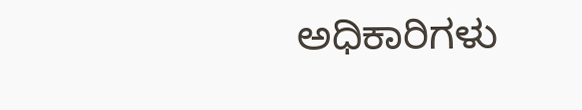ಅಧಿಕಾರಿಗಳು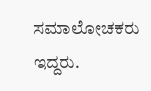ಸಮಾಲೋಚಕರು ಇದ್ದರು.